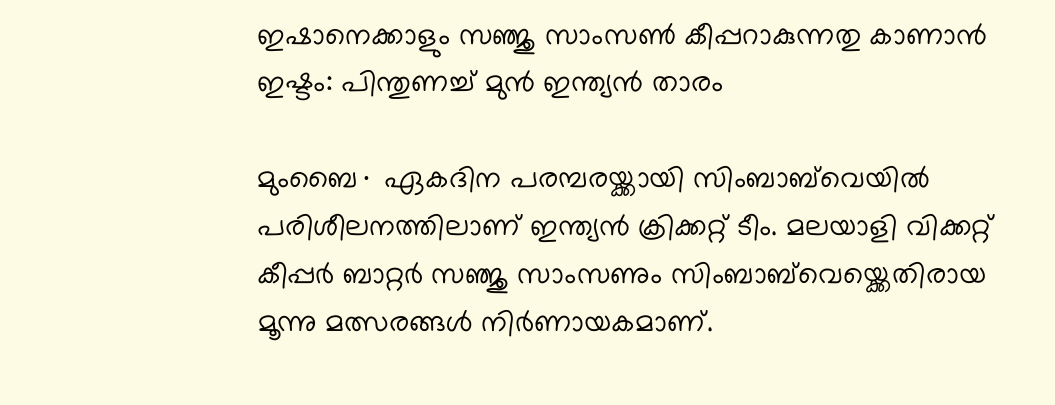ഇഷാനെക്കാളും സഞ്ജു സാംസൺ കീപ്പറാകുന്നതു കാണാൻ ഇഷ്ടം: പിന്തുണച്ച് മുൻ ഇന്ത്യന്‍ താരം

മുംബൈ∙ ഏകദിന പരമ്പരയ്ക്കായി സിംബാബ്‍വെയിൽ പരിശീലനത്തിലാണ് ഇന്ത്യൻ ക്രിക്കറ്റ് ടീം. മലയാളി വിക്കറ്റ് കീപ്പർ ബാറ്റർ സഞ്ജു സാംസണും സിംബാബ്‍വെയ്ക്കെതിരായ മൂന്നു മത്സരങ്ങള്‍ നിർണായകമാണ്.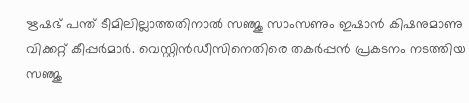ഋഷഭ് പന്ത് ടീമിലില്ലാത്തതിനാൽ സഞ്ജു സാംസണും ഇഷാൻ കിഷനുമാണു വിക്കറ്റ് കീപ്പർമാർ. വെസ്റ്റിൻഡീസിനെതിരെ തകർപ്പൻ പ്രകടനം നടത്തിയ സഞ്ജു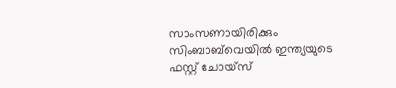സാംസണായിരിക്കും സിംബാബ്‍വെയിൽ ഇന്ത്യയുടെ ഫസ്റ്റ് ചോയ്സ്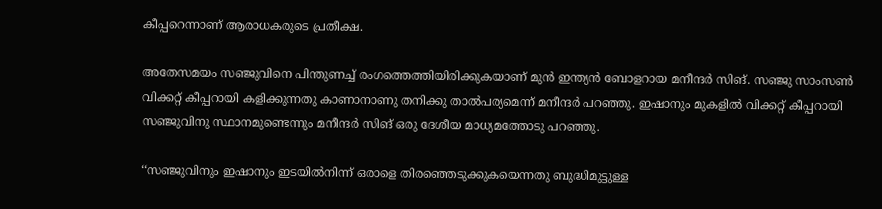കീപ്പറെന്നാണ് ആരാധകരുടെ പ്രതീക്ഷ.

അതേസമയം സഞ്ജുവിനെ പിന്തുണച്ച് രംഗത്തെത്തിയിരിക്കുകയാണ് മുൻ ഇന്ത്യന്‍ ബോളറായ മനീന്ദർ സിങ്. സഞ്ജു സാംസൺ വിക്കറ്റ് കീപ്പറായി കളിക്കുന്നതു കാണാനാണു തനിക്കു താൽപര്യമെന്ന് മനീന്ദർ പറഞ്ഞു. ഇഷാനും മുകളിൽ വിക്കറ്റ് കീപ്പറായി സഞ്ജുവിനു സ്ഥാനമുണ്ടെന്നും മനീന്ദർ സിങ് ഒരു ദേശീയ മാധ്യമത്തോടു പറഞ്ഞു.

‘‘സഞ്ജുവിനും ഇഷാനും ഇടയിൽനിന്ന് ഒരാളെ തിരഞ്ഞെടുക്കുകയെന്നതു ബുദ്ധിമുട്ടുള്ള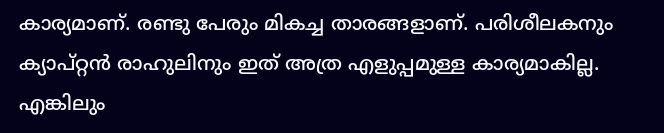കാര്യമാണ്. രണ്ടു പേരും മികച്ച താരങ്ങളാണ്. പരിശീലകനും ക്യാപ്റ്റൻ രാഹുലിനും ഇത് അത്ര എളുപ്പമുള്ള കാര്യമാകില്ല. എങ്കിലും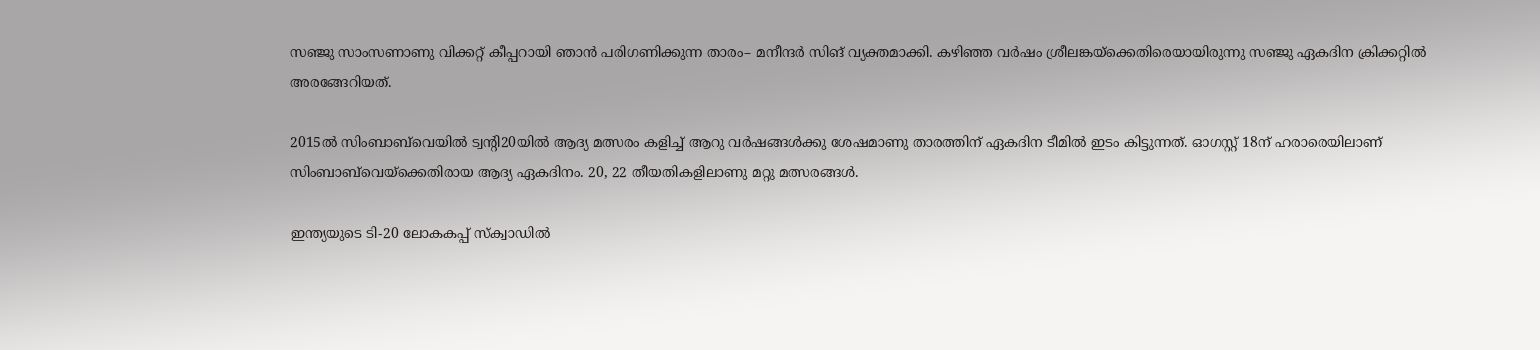സഞ്ജു സാംസണാണു വിക്കറ്റ് കീപ്പറായി ഞാൻ പരിഗണിക്കുന്ന താരം– മനീന്ദർ സിങ് വ്യക്തമാക്കി. കഴിഞ്ഞ വർഷം ശ്രീലങ്കയ്ക്കെതിരെയായിരുന്നു സഞ്ജു ഏകദിന ക്രിക്കറ്റിൽ അരങ്ങേറിയത്.

2015ൽ സിംബാബ്‌‍വെയിൽ ട്വന്റി20യിൽ ആദ്യ മത്സരം കളിച്ച് ആറു വർഷങ്ങൾക്കു ശേഷമാണു താരത്തിന് ഏകദിന ടീമിൽ ഇടം കിട്ടുന്നത്. ഓഗസ്റ്റ് 18ന് ഹരാരെയിലാണ് സിംബാബ്‍വെയ്ക്കെതിരായ ആദ്യ ഏകദിനം. 20, 22 തീയതികളിലാണു മറ്റു മത്സരങ്ങൾ.

ഇന്ത്യയുടെ ടി-20 ലോകകപ്പ് സ്‌ക്വാഡില്‍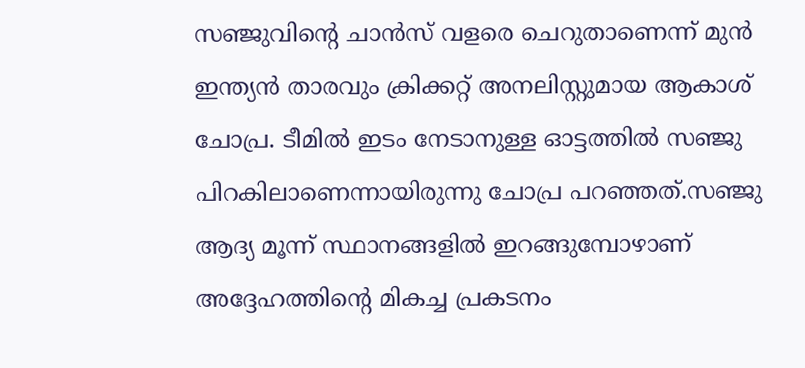സഞ്ജുവിന്റെ ചാന്‍സ് വളരെ ചെറുതാണെന്ന് മുന്‍ ഇന്ത്യന്‍ താരവും ക്രിക്കറ്റ് അനലിസ്റ്റുമായ ആകാശ് ചോപ്ര. ടീമില്‍ ഇടം നേടാനുള്ള ഓട്ടത്തില്‍ സഞ്ജു പിറകിലാണെന്നായിരുന്നു ചോപ്ര പറഞ്ഞത്.സഞ്ജു ആദ്യ മൂന്ന് സ്ഥാനങ്ങളില്‍ ഇറങ്ങുമ്പോഴാണ് അദ്ദേഹത്തിന്റെ മികച്ച പ്രകടനം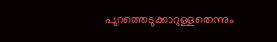പുറത്തെടുക്കാറുള്ളതെന്നും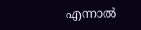എന്നാല്‍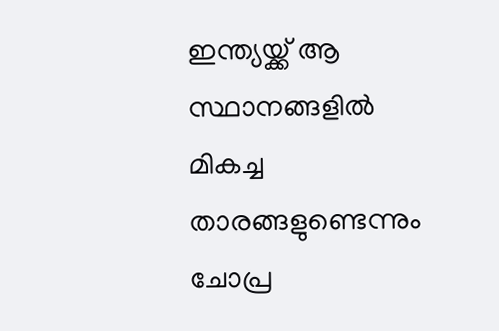ഇന്ത്യയ്ക്ക് ആ സ്ഥാനങ്ങളില്‍ മികച്ച താരങ്ങളുണ്ടെന്നും ചോപ്ര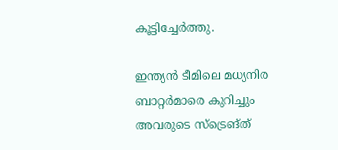കൂട്ടിച്ചേര്‍ത്തു.

ഇന്ത്യന്‍ ടീമിലെ മധ്യനിര ബാറ്റര്‍മാരെ കുറിച്ചും അവരുടെ സ്‌ട്രെങ്ത്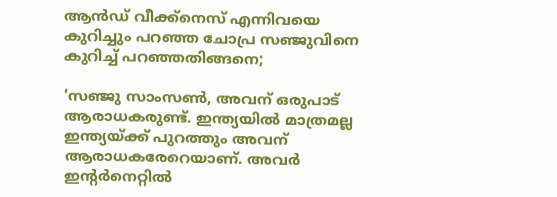ആന്‍ഡ് വീക്ക്‌നെസ് എന്നിവയെ കുറിച്ചും പറഞ്ഞ ചോപ്ര സഞ്ജുവിനെ കുറിച്ച് പറഞ്ഞതിങ്ങനെ;

‘സഞ്ജു സാംസണ്‍, അവന് ഒരുപാട് ആരാധകരുണ്ട്. ഇന്ത്യയില്‍ മാത്രമല്ല ഇന്ത്യയ്ക്ക് പുറത്തും അവന് ആരാധകരേറെയാണ്. അവര്‍ ഇന്റര്‍നെറ്റില്‍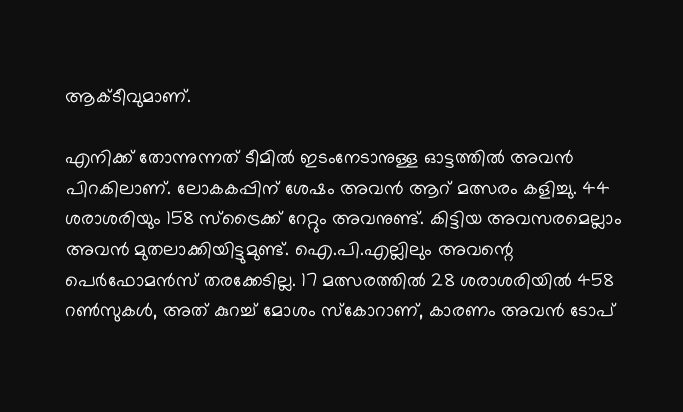ആക്ടീവുമാണ്.

എനിക്ക് തോന്നുന്നത് ടീമില്‍ ഇടംനേടാനുള്ള ഓട്ടത്തില്‍ അവന്‍ പിറകിലാണ്. ലോകകപ്പിന് ശേഷം അവന്‍ ആറ് മത്സരം കളിച്ചു. 44 ശരാശരിയും 158 സ്‌ട്രൈക്ക് റേറ്റും അവനുണ്ട്. കിട്ടിയ അവസരമെല്ലാം അവന്‍ മുതലാക്കിയിട്ടുമുണ്ട്. ഐ.പി.എല്ലിലും അവന്റെ പെര്‍ഫോമന്‍സ് തരക്കേടില്ല. 17 മത്സരത്തില്‍ 28 ശരാശരിയില്‍ 458 റണ്‍സുകള്‍, അത് കുറച്ച് മോശം സ്‌കോറാണ്, കാരണം അവന്‍ ടോപ്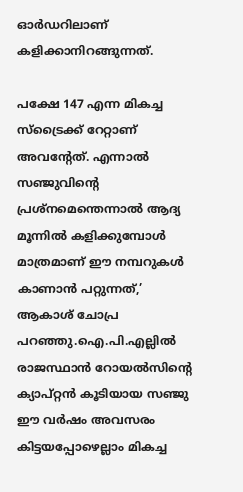ഓര്‍ഡറിലാണ് കളിക്കാനിറങ്ങുന്നത്.

പക്ഷേ 147 എന്ന മികച്ച സ്‌ട്രൈക്ക് റേറ്റാണ് അവന്റേത്. എന്നാല്‍ സഞ്ജുവിന്റെ പ്രശ്‌നമെന്തെന്നാല്‍ ആദ്യ മൂന്നില്‍ കളിക്കുമ്പോള്‍ മാത്രമാണ് ഈ നമ്പറുകള്‍ കാണാന്‍ പറ്റുന്നത്,’ ആകാശ് ചോപ്ര പറഞ്ഞു.ഐ.പി.എല്ലില്‍ രാജസ്ഥാന്‍ റോയല്‍സിന്റെ ക്യാപ്റ്റന്‍ കൂടിയായ സഞ്ജു ഈ വര്‍ഷം അവസരം കിട്ടയപ്പോഴെല്ലാം മികച്ച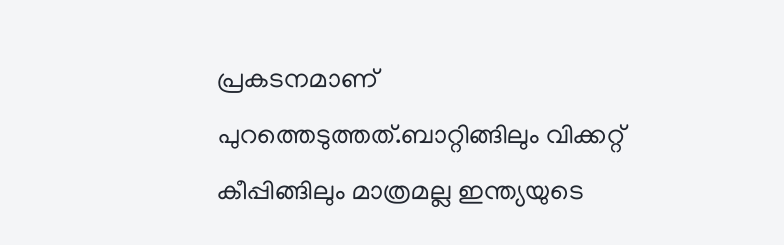പ്രകടനമാണ് പുറത്തെടുത്തത്.ബാറ്റിങ്ങിലും വിക്കറ്റ് കീപ്പിങ്ങിലും മാത്രമല്ല ഇന്ത്യയുടെ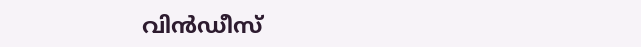വിന്‍ഡീസ്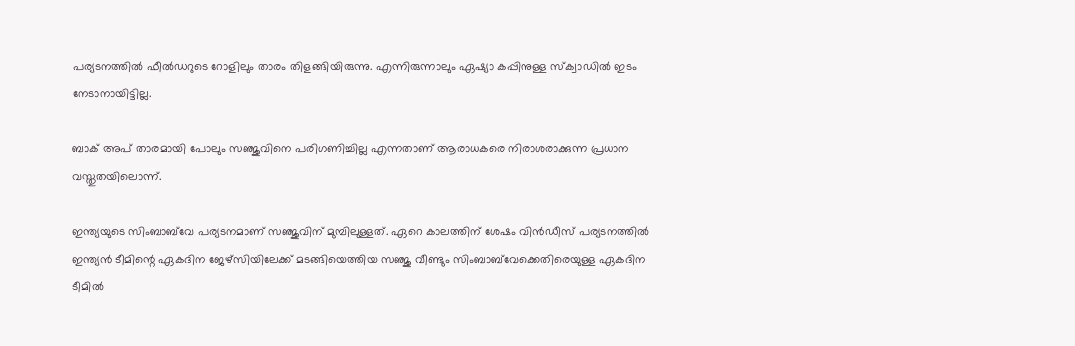പര്യടനത്തില്‍ ഫീല്‍ഡറുടെ റോളിലും താരം തിളങ്ങിയിരുന്നു. എന്നിരുന്നാലും ഏഷ്യാ കപ്പിനുള്ള സ്‌ക്വാഡില്‍ ഇടം നേടാനായിട്ടില്ല.

ബാക് അപ് താരമായി പോലും സഞ്ജുവിനെ പരിഗണിച്ചില്ല എന്നതാണ് ആരാധകരെ നിരാശരാക്കുന്ന പ്രധാന വസ്തുതയിലൊന്ന്.

ഇന്ത്യയുടെ സിംബാബ്‌വേ പര്യടനമാണ് സഞ്ജുവിന് മുമ്പിലുള്ളത്. ഏറെ കാലത്തിന് ശേഷം വിന്‍ഡീസ് പര്യടനത്തില്‍ ഇന്ത്യന്‍ ടീമിന്റെ ഏകദിന ജേഴ്‌സിയിലേക്ക് മടങ്ങിയെത്തിയ സഞ്ജു വീണ്ടും സിംബാബ്‌വേക്കെതിരെയുള്ള ഏകദിന ടീമില്‍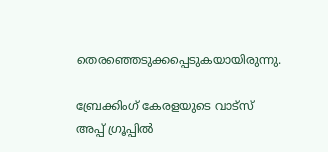തെരഞ്ഞെടുക്കപ്പെടുകയായിരുന്നു.

ബ്രേക്കിംഗ് കേരളയുടെ വാട്സ് അപ്പ് ഗ്രൂപ്പിൽ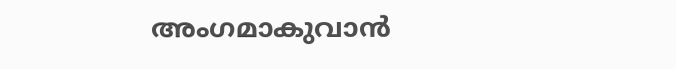അംഗമാകുവാൻ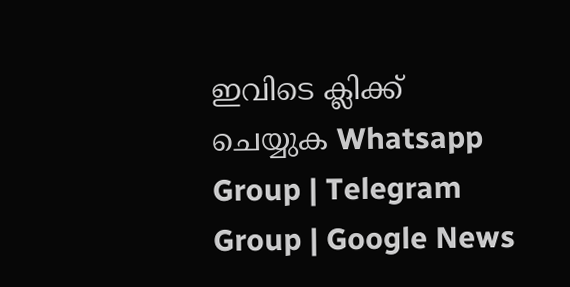ഇവിടെ ക്ലിക്ക് ചെയ്യുക Whatsapp Group | Telegram Group | Google News